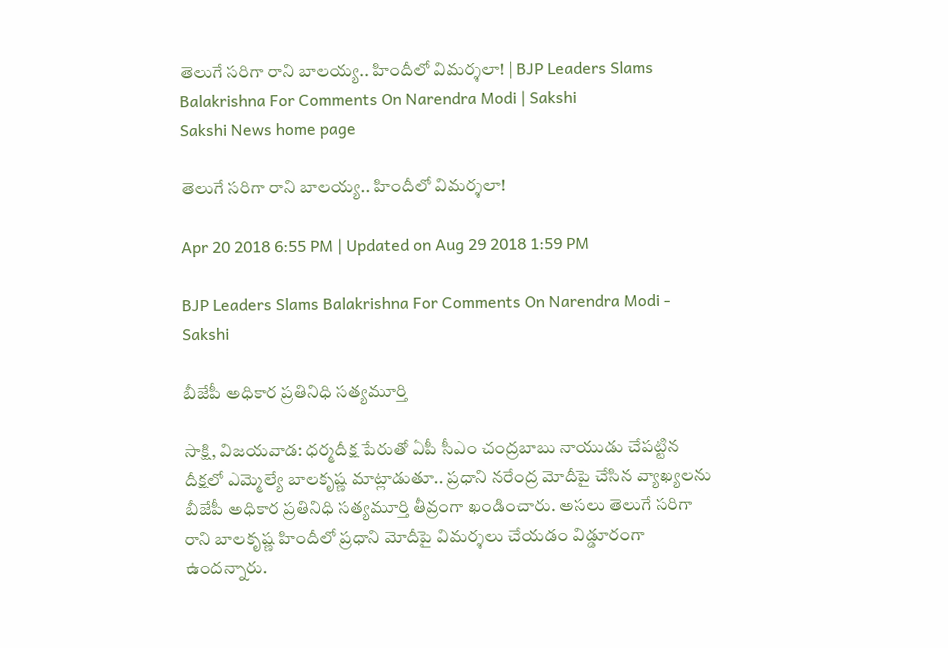తెలుగే సరిగా రాని బాలయ్య.. హిందీలో విమర్శలా! | BJP Leaders Slams Balakrishna For Comments On Narendra Modi | Sakshi
Sakshi News home page

తెలుగే సరిగా రాని బాలయ్య.. హిందీలో విమర్శలా!

Apr 20 2018 6:55 PM | Updated on Aug 29 2018 1:59 PM

BJP Leaders Slams Balakrishna For Comments On Narendra Modi - Sakshi

బీజేపీ అధికార ప్రతినిధి సత్యమూర్తి

సాక్షి, విజయవాడ: ధర్మదీక్ష పేరుతో ఏపీ సీఎం చంద్రబాబు నాయుడు చేపట్టిన దీక్షలో ఎమ్మెల్యే బాలకృష్ణ మాట్లాడుతూ.. ప్రధాని నరేంద్ర మోదీపై చేసిన వ్యాఖ్యలను బీజేపీ అధికార ప్రతినిధి సత్యమూర్తి తీవ్రంగా ఖండించారు. అసలు తెలుగే సరిగా రాని బాలకృష్ణ హిందీలో ప్రధాని మోదీపై విమర్శలు చేయడం విడ్డూరంగా ఉందన్నారు.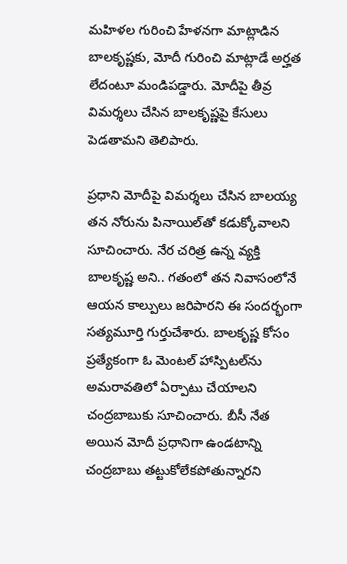మహిళల గురించి హేళనగా మాట్లాడిన బాలకృష్ణకు, మోదీ గురించి మాట్లాడే అర్హత లేదంటూ మండిపడ్డారు. మోదీపై తీవ్ర విమర్శలు చేసిన బాలకృష్ణపై కేసులు పెడతామని తెలిపారు.

ప్రధాని మోదీపై విమర్శలు చేసిన బాలయ్య తన నోరును పినాయిల్‌తో కడుక్కోవాలని సూచించారు. నేర చరిత్ర ఉన్న వ్యక్తి బాలకృష్ణ అని.. గతంలో తన నివాసంలోనే ఆయన కాల్పులు జరిపారని ఈ సందర్భంగా సత్యమూర్తి గుర్తుచేశారు. బాలకృష్ణ కోసం ప్రత్యేకంగా ఓ మెంటల్ హాస్పిటల్‌ను అమరావతిలో ఏర్పాటు చేయాలని చంద్రబాబుకు సూచించారు. బీసీ నేత అయిన మోదీ ప్రధానిగా ఉండటాన్ని చంద్రబాబు తట్టుకోలేకపోతున్నారని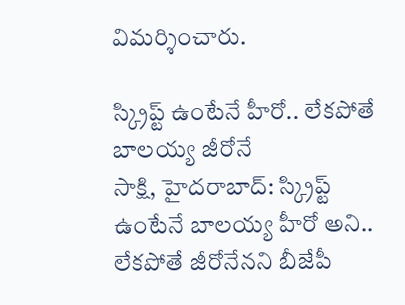విమర్శించారు.

స్క్రిప్ట్ ఉంటేనే హీరో.. లేకపోతే బాలయ్య జీరోనే
సాక్షి, హైదరాబాద్: స్క్రిప్ట్ ఉంటేనే బాలయ్య హీరో అని.. లేకపోతే జీరోనేనని బీజేపీ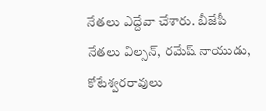నేతలు ఎద్దేవా చేశారు. బీజేపీ నేతలు విల్సన్, రమేష్ నాయుడు, కోటేశ్వరరావులు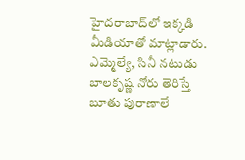హైదరాబాద్‌లో ఇక్కడి మీడియాతో మాట్లాడారు. ఎమ్మెల్యే, సినీ నటుడు బాలకృష్ణ నోరు తెరిస్తే బూతు పురాణాలే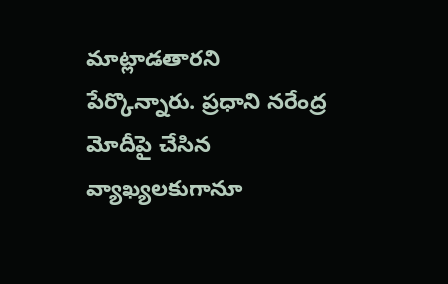మాట్లాడతారని పేర్కొన్నారు. ప్రధాని నరేంద్ర మోదీపై చేసిన వ్యాఖ్యలకుగానూ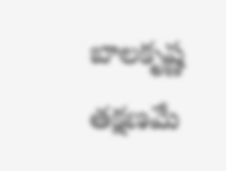బాలకృష్ణ తక్షణమే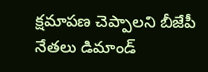క్షమాపణ చెప్పాలని బీజేపీ నేతలు డిమాండ్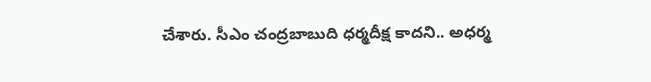చేశారు. సీఎం చంద్రబాబుది ధర్మదీక్ష కాదని.. అధర్మ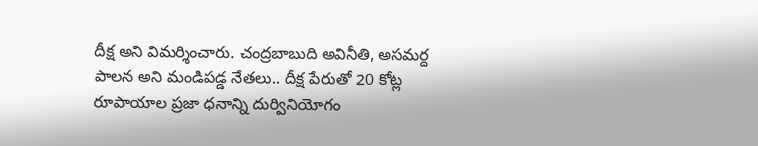దీక్ష అని విమర్శించారు. చంద్రబాబుది అవినీతి, అసమర్ద పాలన అని మండిపడ్డ నేతలు.. దీక్ష పేరుతో 20 కోట్ల రూపాయాల ప్రజా ధనాన్ని దుర్వినియోగం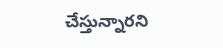చేస్తున్నారని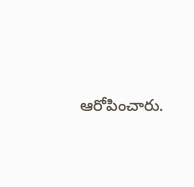ఆరోపించారు.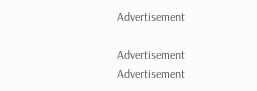Advertisement

Advertisement
Advertisement